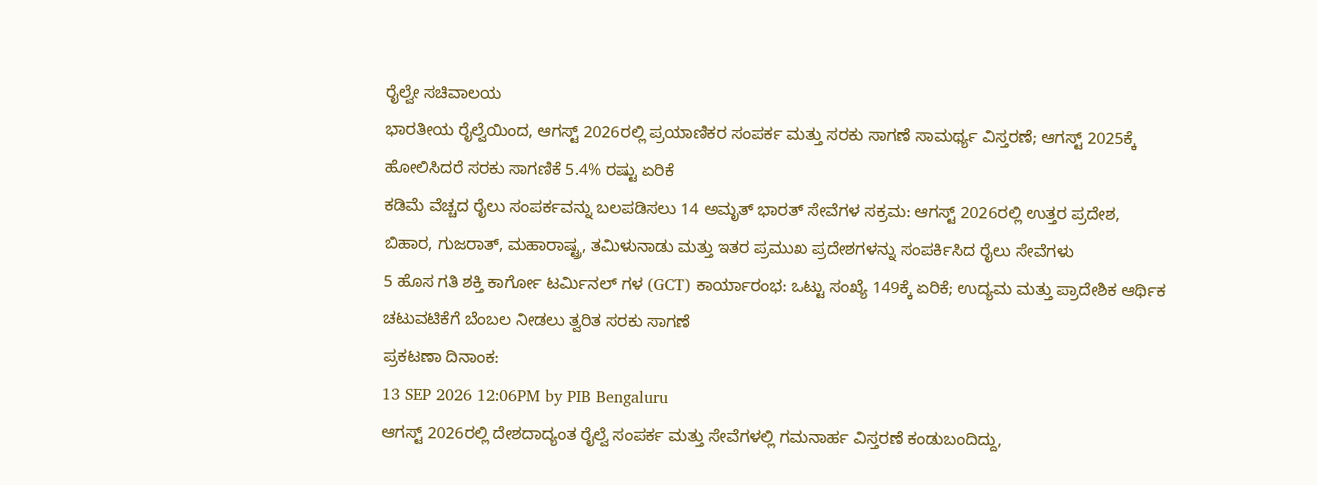ರೈಲ್ವೇ ಸಚಿವಾಲಯ
ಭಾರತೀಯ ರೈಲ್ವೆಯಿಂದ, ಆಗಸ್ಟ್ 2026ರಲ್ಲಿ ಪ್ರಯಾಣಿಕರ ಸಂಪರ್ಕ ಮತ್ತು ಸರಕು ಸಾಗಣೆ ಸಾಮರ್ಥ್ಯ ವಿಸ್ತರಣೆ; ಆಗಸ್ಟ್ 2025ಕ್ಕೆ ಹೋಲಿಸಿದರೆ ಸರಕು ಸಾಗಣಿಕೆ 5.4% ರಷ್ಟು ಏರಿಕೆ
ಕಡಿಮೆ ವೆಚ್ಚದ ರೈಲು ಸಂಪರ್ಕವನ್ನು ಬಲಪಡಿಸಲು 14 ಅಮೃತ್ ಭಾರತ್ ಸೇವೆಗಳ ಸಕ್ರಮ: ಆಗಸ್ಟ್ 2026ರಲ್ಲಿ ಉತ್ತರ ಪ್ರದೇಶ, ಬಿಹಾರ, ಗುಜರಾತ್, ಮಹಾರಾಷ್ಟ್ರ, ತಮಿಳುನಾಡು ಮತ್ತು ಇತರ ಪ್ರಮುಖ ಪ್ರದೇಶಗಳನ್ನು ಸಂಪರ್ಕಿಸಿದ ರೈಲು ಸೇವೆಗಳು
5 ಹೊಸ ಗತಿ ಶಕ್ತಿ ಕಾರ್ಗೋ ಟರ್ಮಿನಲ್ ಗಳ (GCT) ಕಾರ್ಯಾರಂಭ: ಒಟ್ಟು ಸಂಖ್ಯೆ 149ಕ್ಕೆ ಏರಿಕೆ; ಉದ್ಯಮ ಮತ್ತು ಪ್ರಾದೇಶಿಕ ಆರ್ಥಿಕ ಚಟುವಟಿಕೆಗೆ ಬೆಂಬಲ ನೀಡಲು ತ್ವರಿತ ಸರಕು ಸಾಗಣೆ
ಪ್ರಕಟಣಾ ದಿನಾಂಕ:
13 SEP 2026 12:06PM by PIB Bengaluru
ಆಗಸ್ಟ್ 2026ರಲ್ಲಿ ದೇಶದಾದ್ಯಂತ ರೈಲ್ವೆ ಸಂಪರ್ಕ ಮತ್ತು ಸೇವೆಗಳಲ್ಲಿ ಗಮನಾರ್ಹ ವಿಸ್ತರಣೆ ಕಂಡುಬಂದಿದ್ದು,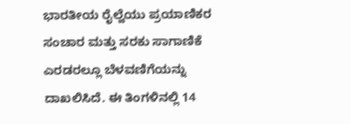ಭಾರತೀಯ ರೈಲ್ವೆಯು ಪ್ರಯಾಣಿಕರ ಸಂಚಾರ ಮತ್ತು ಸರಕು ಸಾಗಾಣಿಕೆ ಎರಡರಲ್ಲೂ ಬೆಳವಣಿಗೆಯನ್ನು ದಾಖಲಿಸಿದೆ. ಈ ತಿಂಗಳಿನಲ್ಲಿ 14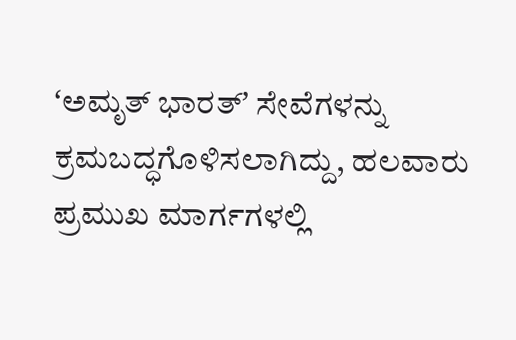ʻಅಮೃತ್ ಭಾರತ್ʼ ಸೇವೆಗಳನ್ನು ಕ್ರಮಬದ್ಧಗೊಳಿಸಲಾಗಿದ್ದು, ಹಲವಾರು ಪ್ರಮುಖ ಮಾರ್ಗಗಳಲ್ಲಿ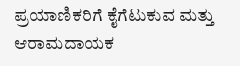ಪ್ರಯಾಣಿಕರಿಗೆ ಕೈಗೆಟುಕುವ ಮತ್ತು ಆರಾಮದಾಯಕ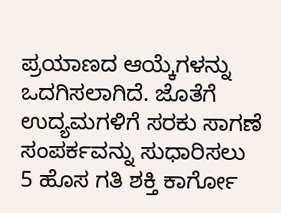ಪ್ರಯಾಣದ ಆಯ್ಕೆಗಳನ್ನು ಒದಗಿಸಲಾಗಿದೆ. ಜೊತೆಗೆ ಉದ್ಯಮಗಳಿಗೆ ಸರಕು ಸಾಗಣೆ ಸಂಪರ್ಕವನ್ನು ಸುಧಾರಿಸಲು 5 ಹೊಸ ಗತಿ ಶಕ್ತಿ ಕಾರ್ಗೋ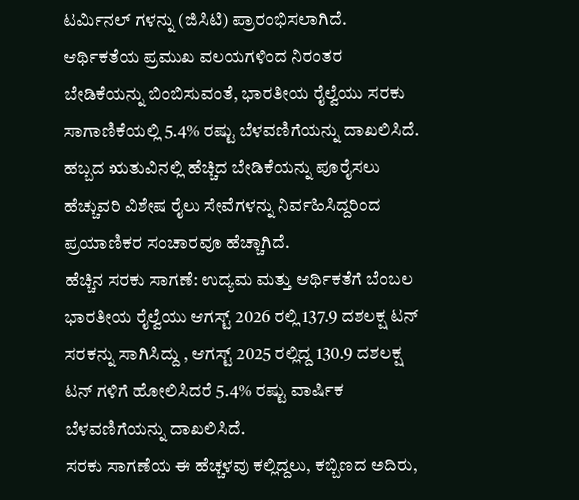ಟರ್ಮಿನಲ್ ಗಳನ್ನು (ಜಿಸಿಟಿ) ಪ್ರಾರಂಭಿಸಲಾಗಿದೆ.
ಆರ್ಥಿಕತೆಯ ಪ್ರಮುಖ ವಲಯಗಳಿಂದ ನಿರಂತರ ಬೇಡಿಕೆಯನ್ನು ಬಿಂಬಿಸುವಂತೆ, ಭಾರತೀಯ ರೈಲ್ವೆಯು ಸರಕು ಸಾಗಾಣಿಕೆಯಲ್ಲಿ 5.4% ರಷ್ಟು ಬೆಳವಣಿಗೆಯನ್ನು ದಾಖಲಿಸಿದೆ. ಹಬ್ಬದ ಋತುವಿನಲ್ಲಿ ಹೆಚ್ಚಿದ ಬೇಡಿಕೆಯನ್ನು ಪೂರೈಸಲು ಹೆಚ್ಚುವರಿ ವಿಶೇಷ ರೈಲು ಸೇವೆಗಳನ್ನು ನಿರ್ವಹಿಸಿದ್ದರಿಂದ ಪ್ರಯಾಣಿಕರ ಸಂಚಾರವೂ ಹೆಚ್ಚಾಗಿದೆ.
ಹೆಚ್ಚಿನ ಸರಕು ಸಾಗಣೆ: ಉದ್ಯಮ ಮತ್ತು ಆರ್ಥಿಕತೆಗೆ ಬೆಂಬಲ
ಭಾರತೀಯ ರೈಲ್ವೆಯು ಆಗಸ್ಟ್ 2026 ರಲ್ಲಿ 137.9 ದಶಲಕ್ಷ ಟನ್ ಸರಕನ್ನು ಸಾಗಿಸಿದ್ದು , ಆಗಸ್ಟ್ 2025 ರಲ್ಲಿದ್ದ 130.9 ದಶಲಕ್ಷ ಟನ್ ಗಳಿಗೆ ಹೋಲಿಸಿದರೆ 5.4% ರಷ್ಟು ವಾರ್ಷಿಕ ಬೆಳವಣಿಗೆಯನ್ನು ದಾಖಲಿಸಿದೆ.
ಸರಕು ಸಾಗಣೆಯ ಈ ಹೆಚ್ಚಳವು ಕಲ್ಲಿದ್ದಲು, ಕಬ್ಬಿಣದ ಅದಿರು,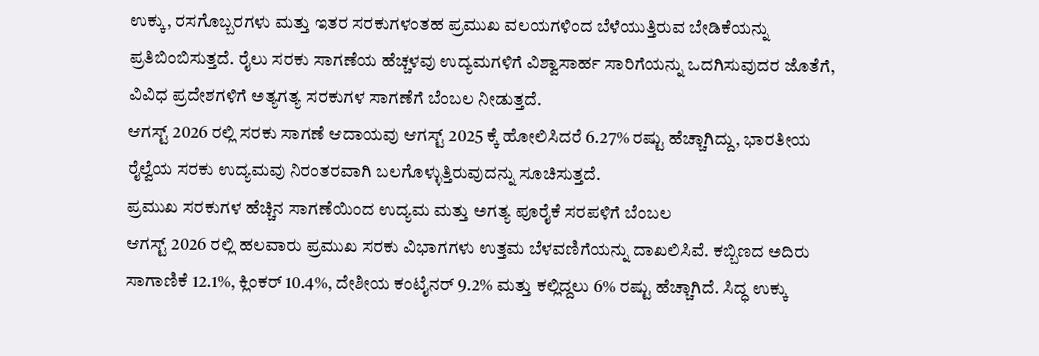ಉಕ್ಕು, ರಸಗೊಬ್ಬರಗಳು ಮತ್ತು ಇತರ ಸರಕುಗಳಂತಹ ಪ್ರಮುಖ ವಲಯಗಳಿಂದ ಬೆಳೆಯುತ್ತಿರುವ ಬೇಡಿಕೆಯನ್ನು ಪ್ರತಿಬಿಂಬಿಸುತ್ತದೆ. ರೈಲು ಸರಕು ಸಾಗಣೆಯ ಹೆಚ್ಚಳವು ಉದ್ಯಮಗಳಿಗೆ ವಿಶ್ವಾಸಾರ್ಹ ಸಾರಿಗೆಯನ್ನು ಒದಗಿಸುವುದರ ಜೊತೆಗೆ, ವಿವಿಧ ಪ್ರದೇಶಗಳಿಗೆ ಅತ್ಯಗತ್ಯ ಸರಕುಗಳ ಸಾಗಣೆಗೆ ಬೆಂಬಲ ನೀಡುತ್ತದೆ.
ಆಗಸ್ಟ್ 2026 ರಲ್ಲಿ ಸರಕು ಸಾಗಣೆ ಆದಾಯವು ಆಗಸ್ಟ್ 2025 ಕ್ಕೆ ಹೋಲಿಸಿದರೆ 6.27% ರಷ್ಟು ಹೆಚ್ಚಾಗಿದ್ದು, ಭಾರತೀಯ ರೈಲ್ವೆಯ ಸರಕು ಉದ್ಯಮವು ನಿರಂತರವಾಗಿ ಬಲಗೊಳ್ಳುತ್ತಿರುವುದನ್ನು ಸೂಚಿಸುತ್ತದೆ.
ಪ್ರಮುಖ ಸರಕುಗಳ ಹೆಚ್ಚಿನ ಸಾಗಣೆಯಿಂದ ಉದ್ಯಮ ಮತ್ತು ಅಗತ್ಯ ಪೂರೈಕೆ ಸರಪಳಿಗೆ ಬೆಂಬಲ
ಆಗಸ್ಟ್ 2026 ರಲ್ಲಿ ಹಲವಾರು ಪ್ರಮುಖ ಸರಕು ವಿಭಾಗಗಳು ಉತ್ತಮ ಬೆಳವಣಿಗೆಯನ್ನು ದಾಖಲಿಸಿವೆ. ಕಬ್ಬಿಣದ ಅದಿರು ಸಾಗಾಣಿಕೆ 12.1%, ಕ್ಲಿಂಕರ್ 10.4%, ದೇಶೀಯ ಕಂಟೈನರ್ 9.2% ಮತ್ತು ಕಲ್ಲಿದ್ದಲು 6% ರಷ್ಟು ಹೆಚ್ಚಾಗಿದೆ. ಸಿದ್ಧ ಉಕ್ಕು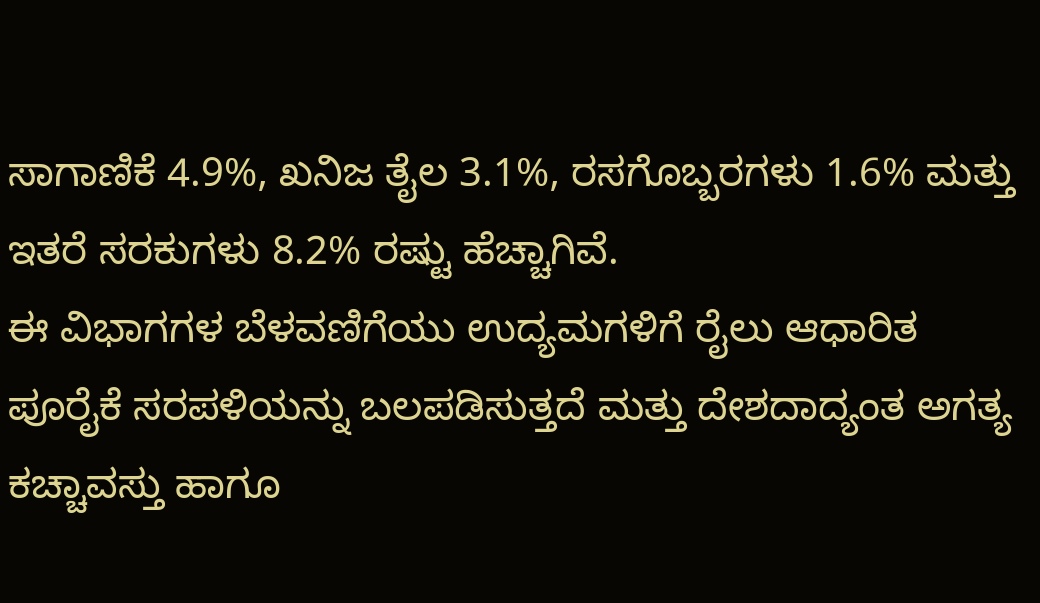ಸಾಗಾಣಿಕೆ 4.9%, ಖನಿಜ ತೈಲ 3.1%, ರಸಗೊಬ್ಬರಗಳು 1.6% ಮತ್ತು ಇತರೆ ಸರಕುಗಳು 8.2% ರಷ್ಟು ಹೆಚ್ಚಾಗಿವೆ.
ಈ ವಿಭಾಗಗಳ ಬೆಳವಣಿಗೆಯು ಉದ್ಯಮಗಳಿಗೆ ರೈಲು ಆಧಾರಿತ ಪೂರೈಕೆ ಸರಪಳಿಯನ್ನು ಬಲಪಡಿಸುತ್ತದೆ ಮತ್ತು ದೇಶದಾದ್ಯಂತ ಅಗತ್ಯ ಕಚ್ಚಾವಸ್ತು ಹಾಗೂ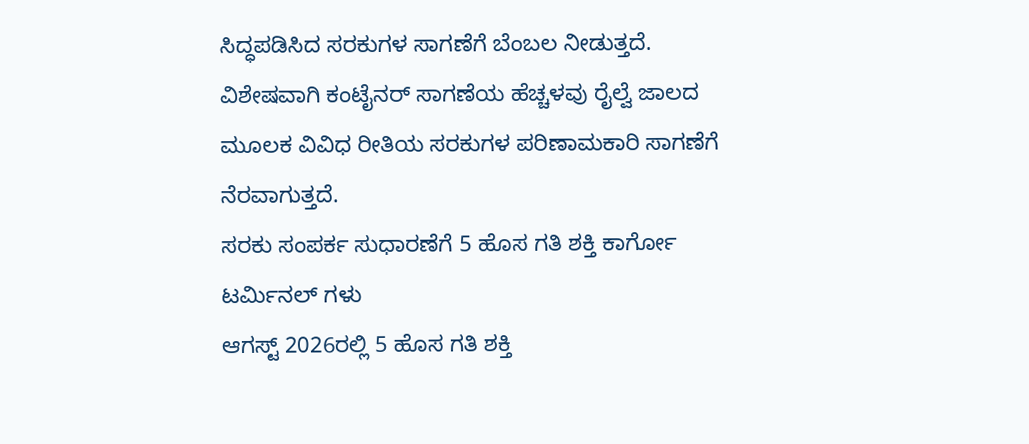ಸಿದ್ಧಪಡಿಸಿದ ಸರಕುಗಳ ಸಾಗಣೆಗೆ ಬೆಂಬಲ ನೀಡುತ್ತದೆ. ವಿಶೇಷವಾಗಿ ಕಂಟೈನರ್ ಸಾಗಣೆಯ ಹೆಚ್ಚಳವು ರೈಲ್ವೆ ಜಾಲದ ಮೂಲಕ ವಿವಿಧ ರೀತಿಯ ಸರಕುಗಳ ಪರಿಣಾಮಕಾರಿ ಸಾಗಣೆಗೆ ನೆರವಾಗುತ್ತದೆ.
ಸರಕು ಸಂಪರ್ಕ ಸುಧಾರಣೆಗೆ 5 ಹೊಸ ಗತಿ ಶಕ್ತಿ ಕಾರ್ಗೋ ಟರ್ಮಿನಲ್ ಗಳು
ಆಗಸ್ಟ್ 2026ರಲ್ಲಿ 5 ಹೊಸ ಗತಿ ಶಕ್ತಿ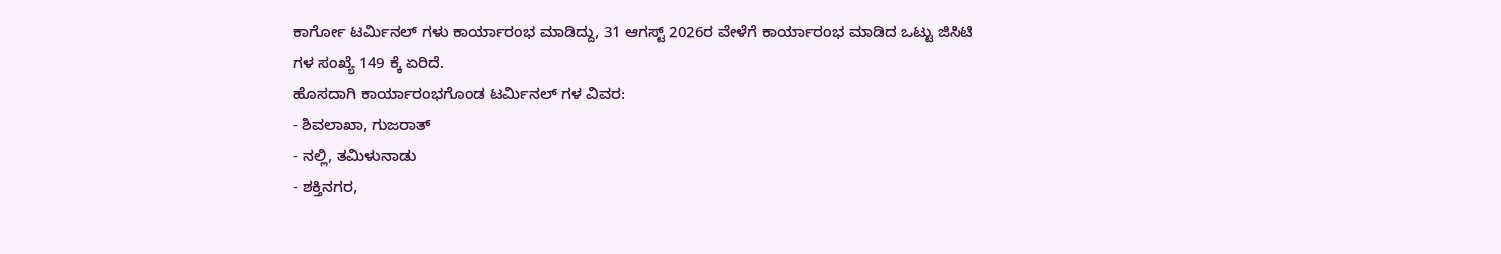ಕಾರ್ಗೋ ಟರ್ಮಿನಲ್ ಗಳು ಕಾರ್ಯಾರಂಭ ಮಾಡಿದ್ದು, 31 ಆಗಸ್ಟ್ 2026ರ ವೇಳೆಗೆ ಕಾರ್ಯಾರಂಭ ಮಾಡಿದ ಒಟ್ಟು ಜಿಸಿಟಿ ಗಳ ಸಂಖ್ಯೆ 149 ಕ್ಕೆ ಏರಿದೆ.
ಹೊಸದಾಗಿ ಕಾರ್ಯಾರಂಭಗೊಂಡ ಟರ್ಮಿನಲ್ ಗಳ ವಿವರ:
- ಶಿವಲಾಖಾ, ಗುಜರಾತ್
- ನಲ್ಲಿ, ತಮಿಳುನಾಡು
- ಶಕ್ತಿನಗರ,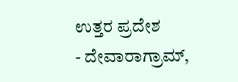ಉತ್ತರ ಪ್ರದೇಶ
- ದೇವಾರಾಗ್ರಾಮ್,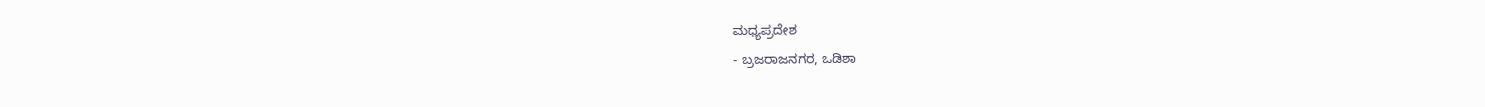ಮಧ್ಯಪ್ರದೇಶ
- ಬ್ರಜರಾಜನಗರ, ಒಡಿಶಾ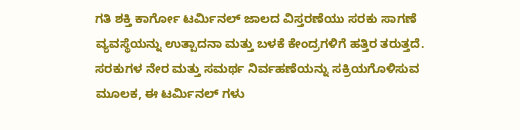ಗತಿ ಶಕ್ತಿ ಕಾರ್ಗೋ ಟರ್ಮಿನಲ್ ಜಾಲದ ವಿಸ್ತರಣೆಯು ಸರಕು ಸಾಗಣೆ ವ್ಯವಸ್ಥೆಯನ್ನು ಉತ್ಪಾದನಾ ಮತ್ತು ಬಳಕೆ ಕೇಂದ್ರಗಳಿಗೆ ಹತ್ತಿರ ತರುತ್ತದೆ. ಸರಕುಗಳ ನೇರ ಮತ್ತು ಸಮರ್ಥ ನಿರ್ವಹಣೆಯನ್ನು ಸಕ್ರಿಯಗೊಳಿಸುವ ಮೂಲಕ, ಈ ಟರ್ಮಿನಲ್ ಗಳು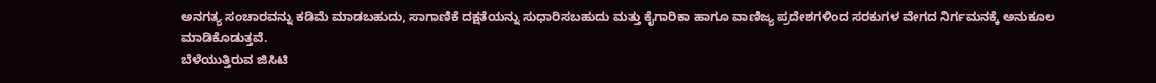ಅನಗತ್ಯ ಸಂಚಾರವನ್ನು ಕಡಿಮೆ ಮಾಡಬಹುದು, ಸಾಗಾಣಿಕೆ ದಕ್ಷತೆಯನ್ನು ಸುಧಾರಿಸಬಹುದು ಮತ್ತು ಕೈಗಾರಿಕಾ ಹಾಗೂ ವಾಣಿಜ್ಯ ಪ್ರದೇಶಗಳಿಂದ ಸರಕುಗಳ ವೇಗದ ನಿರ್ಗಮನಕ್ಕೆ ಅನುಕೂಲ ಮಾಡಿಕೊಡುತ್ತವೆ.
ಬೆಳೆಯುತ್ತಿರುವ ಜಿಸಿಟಿ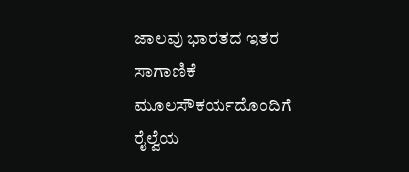ಜಾಲವು ಭಾರತದ ಇತರ ಸಾಗಾಣಿಕೆ ಮೂಲಸೌಕರ್ಯದೊಂದಿಗೆ ರೈಲ್ವೆಯ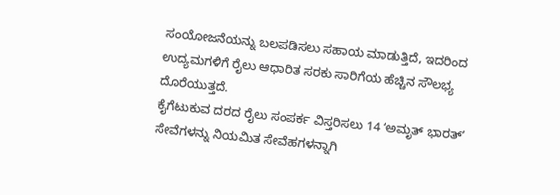ಸಂಯೋಜನೆಯನ್ನು ಬಲಪಡಿಸಲು ಸಹಾಯ ಮಾಡುತ್ತಿದೆ, ಇದರಿಂದ ಉದ್ಯಮಗಳಿಗೆ ರೈಲು ಆಧಾರಿತ ಸರಕು ಸಾರಿಗೆಯ ಹೆಚ್ಚಿನ ಸೌಲಭ್ಯ ದೊರೆಯುತ್ತದೆ.
ಕೈಗೆಟುಕುವ ದರದ ರೈಲು ಸಂಪರ್ಕ ವಿಸ್ತರಿಸಲು 14 ʻಅಮೃತ್ ಭಾರತ್ʼ ಸೇವೆಗಳನ್ನು ನಿಯಮಿತ ಸೇವೆಹಗಳನ್ನಾಗಿ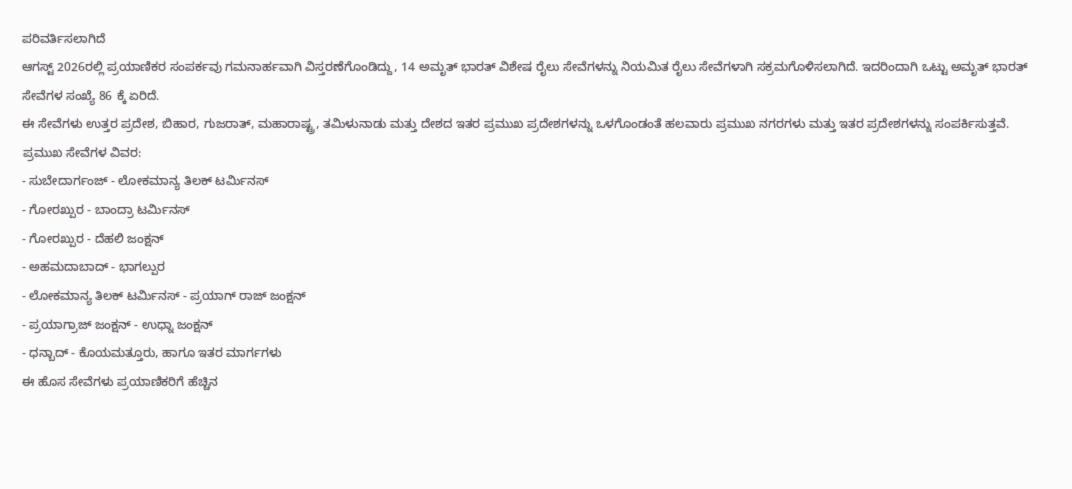ಪರಿವರ್ತಿಸಲಾಗಿದೆ
ಆಗಸ್ಟ್ 2026ರಲ್ಲಿ ಪ್ರಯಾಣಿಕರ ಸಂಪರ್ಕವು ಗಮನಾರ್ಹವಾಗಿ ವಿಸ್ತರಣೆಗೊಂಡಿದ್ದು, 14 ಅಮೃತ್ ಭಾರತ್ ವಿಶೇಷ ರೈಲು ಸೇವೆಗಳನ್ನು ನಿಯಮಿತ ರೈಲು ಸೇವೆಗಳಾಗಿ ಸಕ್ರಮಗೊಳಿಸಲಾಗಿದೆ. ಇದರಿಂದಾಗಿ ಒಟ್ಟು ಅಮೃತ್ ಭಾರತ್ ಸೇವೆಗಳ ಸಂಖ್ಯೆ 86 ಕ್ಕೆ ಏರಿದೆ.
ಈ ಸೇವೆಗಳು ಉತ್ತರ ಪ್ರದೇಶ, ಬಿಹಾರ, ಗುಜರಾತ್, ಮಹಾರಾಷ್ಟ್ರ, ತಮಿಳುನಾಡು ಮತ್ತು ದೇಶದ ಇತರ ಪ್ರಮುಖ ಪ್ರದೇಶಗಳನ್ನು ಒಳಗೊಂಡಂತೆ ಹಲವಾರು ಪ್ರಮುಖ ನಗರಗಳು ಮತ್ತು ಇತರ ಪ್ರದೇಶಗಳನ್ನು ಸಂಪರ್ಕಿಸುತ್ತವೆ.
ಪ್ರಮುಖ ಸೇವೆಗಳ ವಿವರ:
- ಸುಬೇದಾರ್ಗಂಜ್ - ಲೋಕಮಾನ್ಯ ತಿಲಕ್ ಟರ್ಮಿನಸ್
- ಗೋರಖ್ಪುರ - ಬಾಂದ್ರಾ ಟರ್ಮಿನಸ್
- ಗೋರಖ್ಪುರ - ದೆಹಲಿ ಜಂಕ್ಷನ್
- ಅಹಮದಾಬಾದ್ - ಭಾಗಲ್ಪುರ
- ಲೋಕಮಾನ್ಯ ತಿಲಕ್ ಟರ್ಮಿನಸ್ - ಪ್ರಯಾಗ್ ರಾಜ್ ಜಂಕ್ಷನ್
- ಪ್ರಯಾಗ್ರಾಜ್ ಜಂಕ್ಷನ್ - ಉಧ್ನಾ ಜಂಕ್ಷನ್
- ಧನ್ಬಾದ್ - ಕೊಯಮತ್ತೂರು, ಹಾಗೂ ಇತರ ಮಾರ್ಗಗಳು
ಈ ಹೊಸ ಸೇವೆಗಳು ಪ್ರಯಾಣಿಕರಿಗೆ ಹೆಚ್ಚಿನ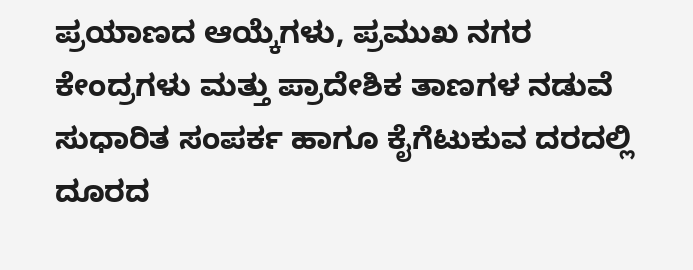ಪ್ರಯಾಣದ ಆಯ್ಕೆಗಳು, ಪ್ರಮುಖ ನಗರ ಕೇಂದ್ರಗಳು ಮತ್ತು ಪ್ರಾದೇಶಿಕ ತಾಣಗಳ ನಡುವೆ ಸುಧಾರಿತ ಸಂಪರ್ಕ ಹಾಗೂ ಕೈಗೆಟುಕುವ ದರದಲ್ಲಿ ದೂರದ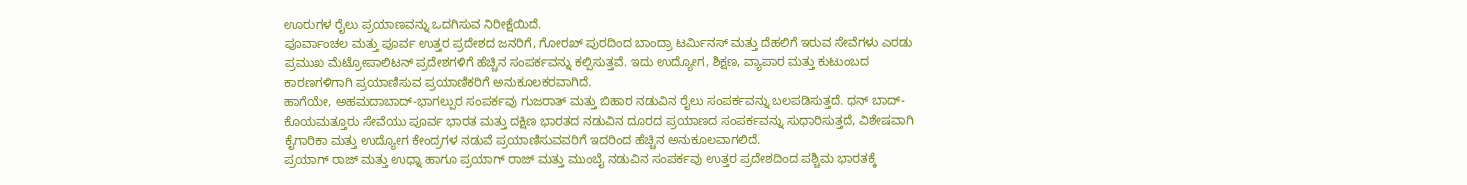ಊರುಗಳ ರೈಲು ಪ್ರಯಾಣವನ್ನು ಒದಗಿಸುವ ನಿರೀಕ್ಷೆಯಿದೆ.
ಪೂರ್ವಾಂಚಲ ಮತ್ತು ಪೂರ್ವ ಉತ್ತರ ಪ್ರದೇಶದ ಜನರಿಗೆ, ಗೋರಖ್ ಪುರದಿಂದ ಬಾಂದ್ರಾ ಟರ್ಮಿನಸ್ ಮತ್ತು ದೆಹಲಿಗೆ ಇರುವ ಸೇವೆಗಳು ಎರಡು ಪ್ರಮುಖ ಮೆಟ್ರೋಪಾಲಿಟನ್ ಪ್ರದೇಶಗಳಿಗೆ ಹೆಚ್ಚಿನ ಸಂಪರ್ಕವನ್ನು ಕಲ್ಪಿಸುತ್ತವೆ. ಇದು ಉದ್ಯೋಗ, ಶಿಕ್ಷಣ, ವ್ಯಾಪಾರ ಮತ್ತು ಕುಟುಂಬದ ಕಾರಣಗಳಿಗಾಗಿ ಪ್ರಯಾಣಿಸುವ ಪ್ರಯಾಣಿಕರಿಗೆ ಅನುಕೂಲಕರವಾಗಿದೆ.
ಹಾಗೆಯೇ, ಅಹಮದಾಬಾದ್-ಭಾಗಲ್ಪುರ ಸಂಪರ್ಕವು ಗುಜರಾತ್ ಮತ್ತು ಬಿಹಾರ ನಡುವಿನ ರೈಲು ಸಂಪರ್ಕವನ್ನು ಬಲಪಡಿಸುತ್ತದೆ. ಧನ್ ಬಾದ್-ಕೊಯಮತ್ತೂರು ಸೇವೆಯು ಪೂರ್ವ ಭಾರತ ಮತ್ತು ದಕ್ಷಿಣ ಭಾರತದ ನಡುವಿನ ದೂರದ ಪ್ರಯಾಣದ ಸಂಪರ್ಕವನ್ನು ಸುಧಾರಿಸುತ್ತದೆ, ವಿಶೇಷವಾಗಿ ಕೈಗಾರಿಕಾ ಮತ್ತು ಉದ್ಯೋಗ ಕೇಂದ್ರಗಳ ನಡುವೆ ಪ್ರಯಾಣಿಸುವವರಿಗೆ ಇದರಿಂದ ಹೆಚ್ಚಿನ ಅನುಕೂಲವಾಗಲಿದೆ.
ಪ್ರಯಾಗ್ ರಾಜ್ ಮತ್ತು ಉಧ್ನಾ ಹಾಗೂ ಪ್ರಯಾಗ್ ರಾಜ್ ಮತ್ತು ಮುಂಬೈ ನಡುವಿನ ಸಂಪರ್ಕವು ಉತ್ತರ ಪ್ರದೇಶದಿಂದ ಪಶ್ಚಿಮ ಭಾರತಕ್ಕೆ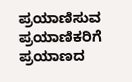ಪ್ರಯಾಣಿಸುವ ಪ್ರಯಾಣಿಕರಿಗೆ ಪ್ರಯಾಣದ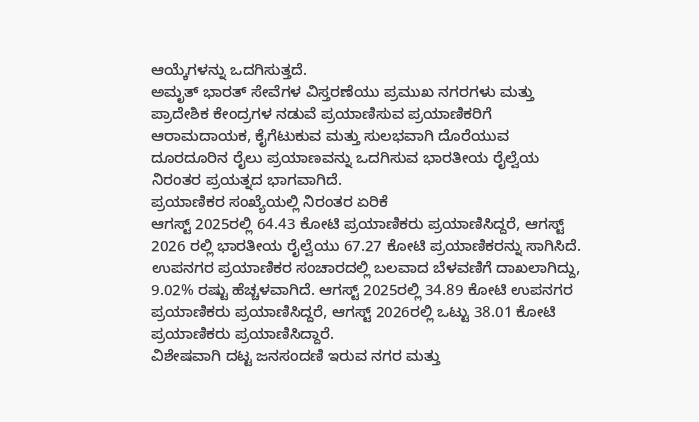ಆಯ್ಕೆಗಳನ್ನು ಒದಗಿಸುತ್ತದೆ.
ಅಮೃತ್ ಭಾರತ್ ಸೇವೆಗಳ ವಿಸ್ತರಣೆಯು ಪ್ರಮುಖ ನಗರಗಳು ಮತ್ತು ಪ್ರಾದೇಶಿಕ ಕೇಂದ್ರಗಳ ನಡುವೆ ಪ್ರಯಾಣಿಸುವ ಪ್ರಯಾಣಿಕರಿಗೆ ಆರಾಮದಾಯಕ, ಕೈಗೆಟುಕುವ ಮತ್ತು ಸುಲಭವಾಗಿ ದೊರೆಯುವ ದೂರದೂರಿನ ರೈಲು ಪ್ರಯಾಣವನ್ನು ಒದಗಿಸುವ ಭಾರತೀಯ ರೈಲ್ವೆಯ ನಿರಂತರ ಪ್ರಯತ್ನದ ಭಾಗವಾಗಿದೆ.
ಪ್ರಯಾಣಿಕರ ಸಂಖ್ಯೆಯಲ್ಲಿ ನಿರಂತರ ಏರಿಕೆ
ಆಗಸ್ಟ್ 2025ರಲ್ಲಿ 64.43 ಕೋಟಿ ಪ್ರಯಾಣಿಕರು ಪ್ರಯಾಣಿಸಿದ್ದರೆ, ಆಗಸ್ಟ್ 2026 ರಲ್ಲಿ ಭಾರತೀಯ ರೈಲ್ವೆಯು 67.27 ಕೋಟಿ ಪ್ರಯಾಣಿಕರನ್ನು ಸಾಗಿಸಿದೆ.
ಉಪನಗರ ಪ್ರಯಾಣಿಕರ ಸಂಚಾರದಲ್ಲಿ ಬಲವಾದ ಬೆಳವಣಿಗೆ ದಾಖಲಾಗಿದ್ದು, 9.02% ರಷ್ಟು ಹೆಚ್ಚಳವಾಗಿದೆ. ಆಗಸ್ಟ್ 2025ರಲ್ಲಿ 34.89 ಕೋಟಿ ಉಪನಗರ ಪ್ರಯಾಣಿಕರು ಪ್ರಯಾಣಿಸಿದ್ದರೆ, ಆಗಸ್ಟ್ 2026ರಲ್ಲಿ ಒಟ್ಟು 38.01 ಕೋಟಿ ಪ್ರಯಾಣಿಕರು ಪ್ರಯಾಣಿಸಿದ್ದಾರೆ.
ವಿಶೇಷವಾಗಿ ದಟ್ಟ ಜನಸಂದಣಿ ಇರುವ ನಗರ ಮತ್ತು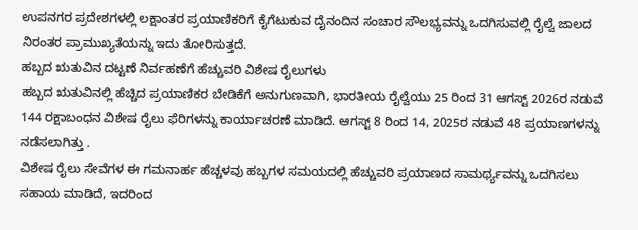ಉಪನಗರ ಪ್ರದೇಶಗಳಲ್ಲಿ ಲಕ್ಷಾಂತರ ಪ್ರಯಾಣಿಕರಿಗೆ ಕೈಗೆಟುಕುವ ದೈನಂದಿನ ಸಂಚಾರ ಸೌಲಭ್ಯವನ್ನು ಒದಗಿಸುವಲ್ಲಿ ರೈಲ್ವೆ ಜಾಲದ ನಿರಂತರ ಪ್ರಾಮುಖ್ಯತೆಯನ್ನು ಇದು ತೋರಿಸುತ್ತದೆ.
ಹಬ್ಬದ ಋತುವಿನ ದಟ್ಟಣೆ ನಿರ್ವಹಣೆಗೆ ಹೆಚ್ಚುವರಿ ವಿಶೇಷ ರೈಲುಗಳು
ಹಬ್ಬದ ಋತುವಿನಲ್ಲಿ ಹೆಚ್ಚಿದ ಪ್ರಯಾಣಿಕರ ಬೇಡಿಕೆಗೆ ಅನುಗುಣವಾಗಿ, ಭಾರತೀಯ ರೈಲ್ವೆಯು 25 ರಿಂದ 31 ಆಗಸ್ಟ್ 2026ರ ನಡುವೆ 144 ರಕ್ಷಾಬಂಧನ ವಿಶೇಷ ರೈಲು ಫೆರಿಗಳನ್ನು ಕಾರ್ಯಾಚರಣೆ ಮಾಡಿದೆ. ಆಗಸ್ಟ್ 8 ರಿಂದ 14, 2025ರ ನಡುವೆ 48 ಪ್ರಯಾಣಗಳನ್ನು ನಡೆಸಲಾಗಿತ್ತು .
ವಿಶೇಷ ರೈಲು ಸೇವೆಗಳ ಈ ಗಮನಾರ್ಹ ಹೆಚ್ಚಳವು ಹಬ್ಬಗಳ ಸಮಯದಲ್ಲಿ ಹೆಚ್ಚುವರಿ ಪ್ರಯಾಣದ ಸಾಮರ್ಥ್ಯವನ್ನು ಒದಗಿಸಲು ಸಹಾಯ ಮಾಡಿದೆ, ಇದರಿಂದ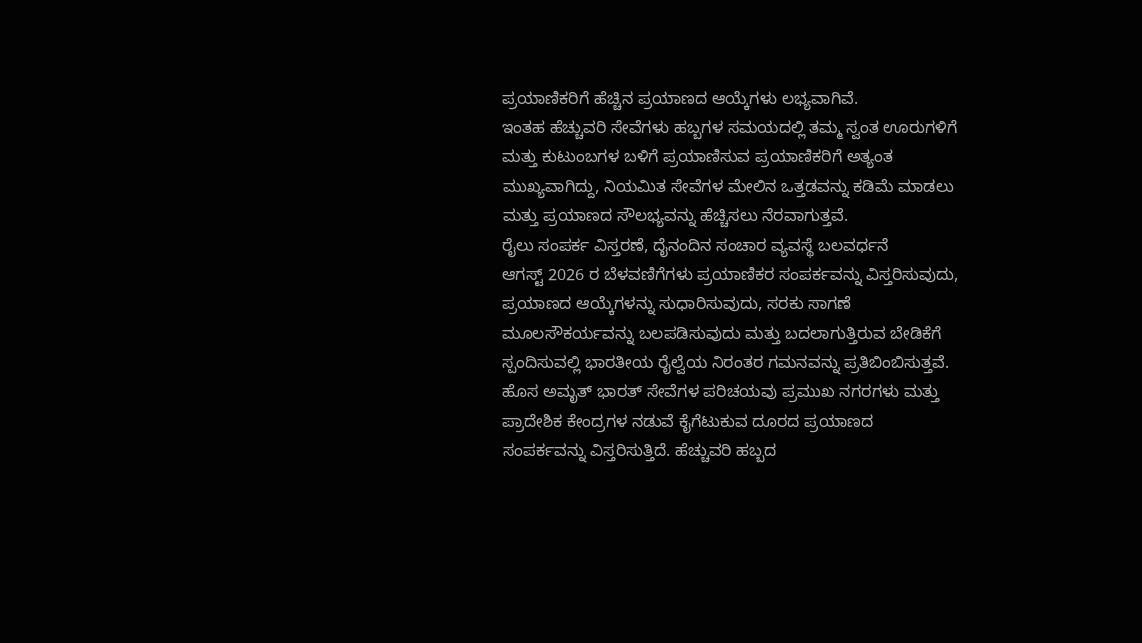ಪ್ರಯಾಣಿಕರಿಗೆ ಹೆಚ್ಚಿನ ಪ್ರಯಾಣದ ಆಯ್ಕೆಗಳು ಲಭ್ಯವಾಗಿವೆ.
ಇಂತಹ ಹೆಚ್ಚುವರಿ ಸೇವೆಗಳು ಹಬ್ಬಗಳ ಸಮಯದಲ್ಲಿ ತಮ್ಮ ಸ್ವಂತ ಊರುಗಳಿಗೆ ಮತ್ತು ಕುಟುಂಬಗಳ ಬಳಿಗೆ ಪ್ರಯಾಣಿಸುವ ಪ್ರಯಾಣಿಕರಿಗೆ ಅತ್ಯಂತ ಮುಖ್ಯವಾಗಿದ್ದು, ನಿಯಮಿತ ಸೇವೆಗಳ ಮೇಲಿನ ಒತ್ತಡವನ್ನು ಕಡಿಮೆ ಮಾಡಲು ಮತ್ತು ಪ್ರಯಾಣದ ಸೌಲಭ್ಯವನ್ನು ಹೆಚ್ಚಿಸಲು ನೆರವಾಗುತ್ತವೆ.
ರೈಲು ಸಂಪರ್ಕ ವಿಸ್ತರಣೆ, ದೈನಂದಿನ ಸಂಚಾರ ವ್ಯವಸ್ಥೆ ಬಲವರ್ಧನೆ
ಆಗಸ್ಟ್ 2026 ರ ಬೆಳವಣಿಗೆಗಳು ಪ್ರಯಾಣಿಕರ ಸಂಪರ್ಕವನ್ನು ವಿಸ್ತರಿಸುವುದು, ಪ್ರಯಾಣದ ಆಯ್ಕೆಗಳನ್ನು ಸುಧಾರಿಸುವುದು, ಸರಕು ಸಾಗಣೆ ಮೂಲಸೌಕರ್ಯವನ್ನು ಬಲಪಡಿಸುವುದು ಮತ್ತು ಬದಲಾಗುತ್ತಿರುವ ಬೇಡಿಕೆಗೆ ಸ್ಪಂದಿಸುವಲ್ಲಿ ಭಾರತೀಯ ರೈಲ್ವೆಯ ನಿರಂತರ ಗಮನವನ್ನು ಪ್ರತಿಬಿಂಬಿಸುತ್ತವೆ.
ಹೊಸ ಅಮೃತ್ ಭಾರತ್ ಸೇವೆಗಳ ಪರಿಚಯವು ಪ್ರಮುಖ ನಗರಗಳು ಮತ್ತು ಪ್ರಾದೇಶಿಕ ಕೇಂದ್ರಗಳ ನಡುವೆ ಕೈಗೆಟುಕುವ ದೂರದ ಪ್ರಯಾಣದ ಸಂಪರ್ಕವನ್ನು ವಿಸ್ತರಿಸುತ್ತಿದೆ. ಹೆಚ್ಚುವರಿ ಹಬ್ಬದ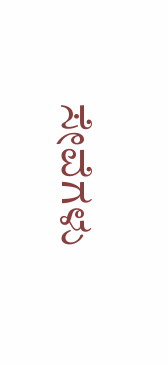ಸೇವೆಗಳು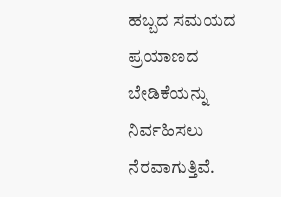ಹಬ್ಬದ ಸಮಯದ ಪ್ರಯಾಣದ ಬೇಡಿಕೆಯನ್ನು ನಿರ್ವಹಿಸಲು ನೆರವಾಗುತ್ತಿವೆ.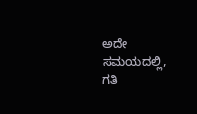ಅದೇ ಸಮಯದಲ್ಲಿ, ಗತಿ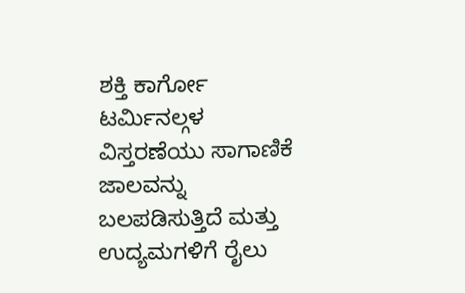ಶಕ್ತಿ ಕಾರ್ಗೋ ಟರ್ಮಿನಲ್ಗಳ ವಿಸ್ತರಣೆಯು ಸಾಗಾಣಿಕೆ ಜಾಲವನ್ನು ಬಲಪಡಿಸುತ್ತಿದೆ ಮತ್ತು ಉದ್ಯಮಗಳಿಗೆ ರೈಲು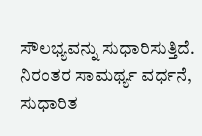ಸೌಲಭ್ಯವನ್ನು ಸುಧಾರಿಸುತ್ತಿದೆ.
ನಿರಂತರ ಸಾಮರ್ಥ್ಯ ವರ್ಧನೆ, ಸುಧಾರಿತ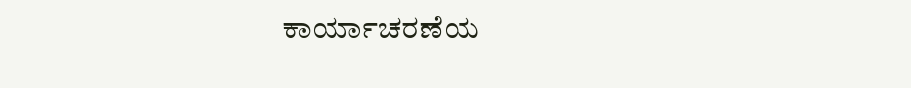ಕಾರ್ಯಾಚರಣೆಯ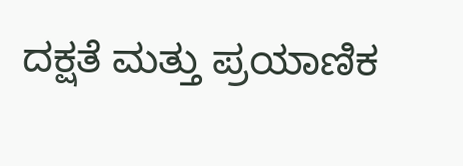ದಕ್ಷತೆ ಮತ್ತು ಪ್ರಯಾಣಿಕ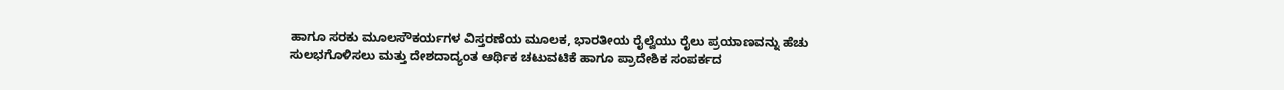ಹಾಗೂ ಸರಕು ಮೂಲಸೌಕರ್ಯಗಳ ವಿಸ್ತರಣೆಯ ಮೂಲಕ, ಭಾರತೀಯ ರೈಲ್ವೆಯು ರೈಲು ಪ್ರಯಾಣವನ್ನು ಹೆಚು ಸುಲಭಗೊಳಿಸಲು ಮತ್ತು ದೇಶದಾದ್ಯಂತ ಆರ್ಥಿಕ ಚಟುವಟಿಕೆ ಹಾಗೂ ಪ್ರಾದೇಶಿಕ ಸಂಪರ್ಕದ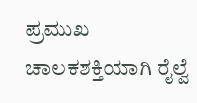ಪ್ರಮುಖ ಚಾಲಕಶಕ್ತಿಯಾಗಿ ರೈಲ್ವೆ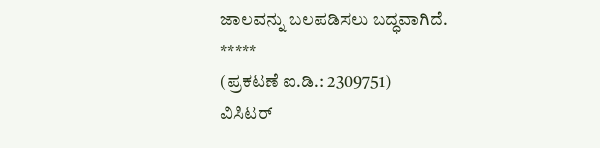ಜಾಲವನ್ನು ಬಲಪಡಿಸಲು ಬದ್ಧವಾಗಿದೆ.
*****
(ಪ್ರಕಟಣೆ ಐ.ಡಿ.: 2309751)
ವಿಸಿಟರ್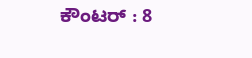ಕೌಂಟರ್ : 8